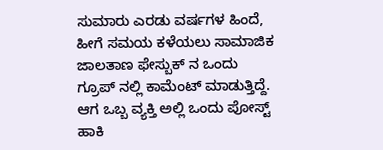ಸುಮಾರು ಎರಡು ವರ್ಷಗಳ ಹಿಂದೆ, ಹೀಗೆ ಸಮಯ ಕಳೆಯಲು ಸಾಮಾಜಿಕ ಜಾಲತಾಣ ಫೇಸ್ಬುಕ್ ನ ಒಂದು ಗ್ರೂಪ್ ನಲ್ಲಿ ಕಾಮೆಂಟ್ ಮಾಡುತ್ತಿದ್ದೆ. ಆಗ ಒಬ್ಬ ವ್ಯಕ್ತಿ ಅಲ್ಲಿ ಒಂದು ಪೋಸ್ಟ್ ಹಾಕಿ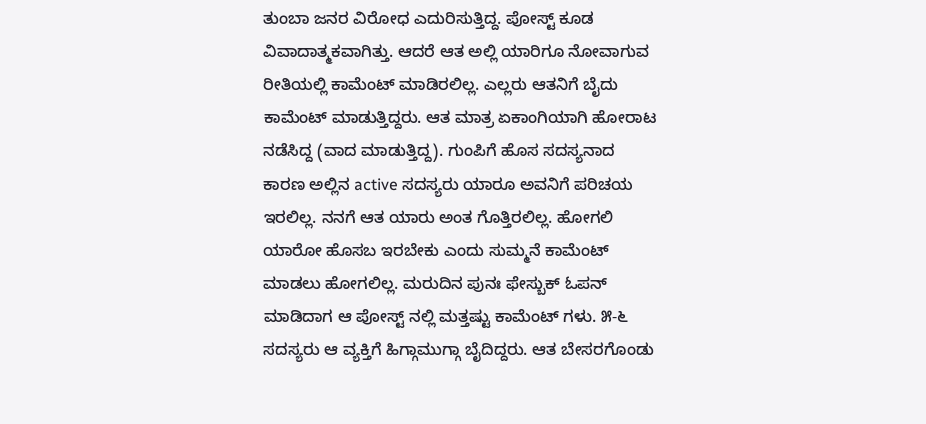ತುಂಬಾ ಜನರ ವಿರೋಧ ಎದುರಿಸುತ್ತಿದ್ದ. ಪೋಸ್ಟ್ ಕೂಡ ವಿವಾದಾತ್ಮಕವಾಗಿತ್ತು. ಆದರೆ ಆತ ಅಲ್ಲಿ ಯಾರಿಗೂ ನೋವಾಗುವ ರೀತಿಯಲ್ಲಿ ಕಾಮೆಂಟ್ ಮಾಡಿರಲಿಲ್ಲ. ಎಲ್ಲರು ಆತನಿಗೆ ಬೈದು ಕಾಮೆಂಟ್ ಮಾಡುತ್ತಿದ್ದರು. ಆತ ಮಾತ್ರ ಏಕಾಂಗಿಯಾಗಿ ಹೋರಾಟ ನಡೆಸಿದ್ದ (ವಾದ ಮಾಡುತ್ತಿದ್ದ). ಗುಂಪಿಗೆ ಹೊಸ ಸದಸ್ಯನಾದ ಕಾರಣ ಅಲ್ಲಿನ active ಸದಸ್ಯರು ಯಾರೂ ಅವನಿಗೆ ಪರಿಚಯ ಇರಲಿಲ್ಲ. ನನಗೆ ಆತ ಯಾರು ಅಂತ ಗೊತ್ತಿರಲಿಲ್ಲ. ಹೋಗಲಿ ಯಾರೋ ಹೊಸಬ ಇರಬೇಕು ಎಂದು ಸುಮ್ಮನೆ ಕಾಮೆಂಟ್ ಮಾಡಲು ಹೋಗಲಿಲ್ಲ. ಮರುದಿನ ಪುನಃ ಫೇಸ್ಬುಕ್ ಓಪನ್ ಮಾಡಿದಾಗ ಆ ಪೋಸ್ಟ್ ನಲ್ಲಿ ಮತ್ತಷ್ಟು ಕಾಮೆಂಟ್ ಗಳು. ೫-೬ ಸದಸ್ಯರು ಆ ವ್ಯಕ್ತಿಗೆ ಹಿಗ್ಗಾಮುಗ್ಗಾ ಬೈದಿದ್ದರು. ಆತ ಬೇಸರಗೊಂಡು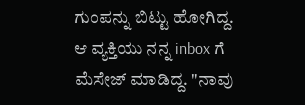ಗುಂಪನ್ನು ಬಿಟ್ಟು ಹೋಗಿದ್ದ. ಆ ವ್ಯಕ್ತಿಯು ನನ್ನ inbox ಗೆ ಮೆಸೇಜ್ ಮಾಡಿದ್ದ. "ನಾವು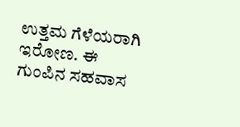ಉತ್ತಮ ಗೆಳೆಯರಾಗಿ ಇರೋಣ. ಈ ಗುಂಪಿನ ಸಹವಾಸ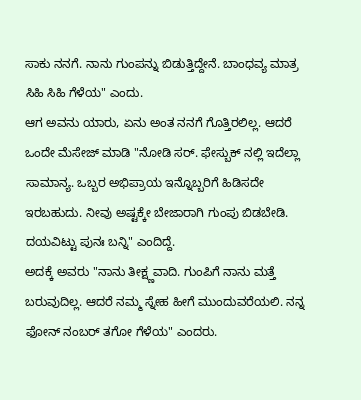ಸಾಕು ನನಗೆ. ನಾನು ಗುಂಪನ್ನು ಬಿಡುತ್ತಿದ್ದೇನೆ. ಬಾಂಧವ್ಯ ಮಾತ್ರ ಸಿಹಿ ಸಿಹಿ ಗೆಳೆಯ" ಎಂದು.
ಆಗ ಅವನು ಯಾರು, ಏನು ಅಂತ ನನಗೆ ಗೊತ್ತಿರಲಿಲ್ಲ. ಆದರೆ ಒಂದೇ ಮೆಸೇಜ್ ಮಾಡಿ "ನೋಡಿ ಸರ್. ಫೇಸ್ಬುಕ್ ನಲ್ಲಿ ಇದೆಲ್ಲಾ ಸಾಮಾನ್ಯ. ಒಬ್ಬರ ಅಭಿಪ್ರಾಯ ಇನ್ನೊಬ್ಬರಿಗೆ ಹಿಡಿಸದೇ ಇರಬಹುದು. ನೀವು ಅಷ್ಟಕ್ಕೇ ಬೇಜಾರಾಗಿ ಗುಂಪು ಬಿಡಬೇಡಿ. ದಯವಿಟ್ಟು ಪುನಃ ಬನ್ನಿ" ಎಂದಿದ್ದೆ.
ಅದಕ್ಕೆ ಅವರು "ನಾನು ತೀಕ್ಷ್ಣವಾದಿ. ಗುಂಪಿಗೆ ನಾನು ಮತ್ತೆ ಬರುವುದಿಲ್ಲ. ಆದರೆ ನಮ್ಮ ಸ್ನೇಹ ಹೀಗೆ ಮುಂದುವರೆಯಲಿ. ನನ್ನ ಫೋನ್ ನಂಬರ್ ತಗೋ ಗೆಳೆಯ" ಎಂದರು.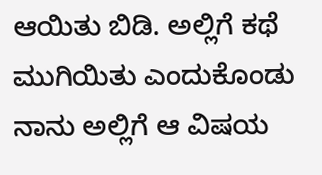ಆಯಿತು ಬಿಡಿ. ಅಲ್ಲಿಗೆ ಕಥೆ ಮುಗಿಯಿತು ಎಂದುಕೊಂಡು ನಾನು ಅಲ್ಲಿಗೆ ಆ ವಿಷಯ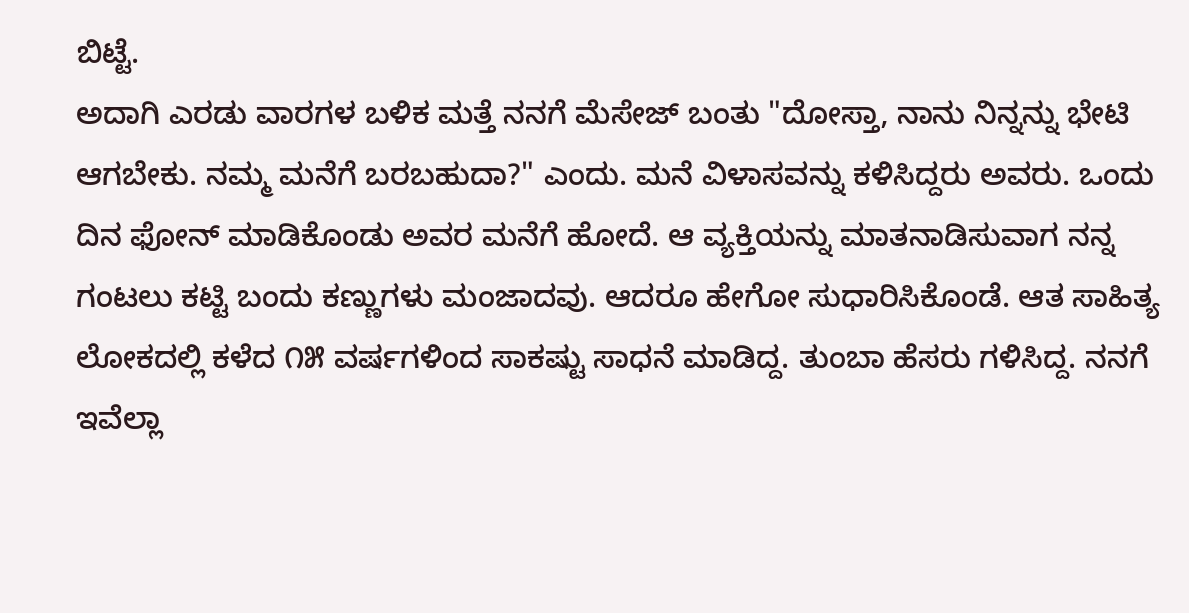ಬಿಟ್ಟೆ.
ಅದಾಗಿ ಎರಡು ವಾರಗಳ ಬಳಿಕ ಮತ್ತೆ ನನಗೆ ಮೆಸೇಜ್ ಬಂತು "ದೋಸ್ತಾ, ನಾನು ನಿನ್ನನ್ನು ಭೇಟಿ ಆಗಬೇಕು. ನಮ್ಮ ಮನೆಗೆ ಬರಬಹುದಾ?" ಎಂದು. ಮನೆ ವಿಳಾಸವನ್ನು ಕಳಿಸಿದ್ದರು ಅವರು. ಒಂದು ದಿನ ಫೋನ್ ಮಾಡಿಕೊಂಡು ಅವರ ಮನೆಗೆ ಹೋದೆ. ಆ ವ್ಯಕ್ತಿಯನ್ನು ಮಾತನಾಡಿಸುವಾಗ ನನ್ನ ಗಂಟಲು ಕಟ್ಟಿ ಬಂದು ಕಣ್ಣುಗಳು ಮಂಜಾದವು. ಆದರೂ ಹೇಗೋ ಸುಧಾರಿಸಿಕೊಂಡೆ. ಆತ ಸಾಹಿತ್ಯ ಲೋಕದಲ್ಲಿ ಕಳೆದ ೧೫ ವರ್ಷಗಳಿಂದ ಸಾಕಷ್ಟು ಸಾಧನೆ ಮಾಡಿದ್ದ. ತುಂಬಾ ಹೆಸರು ಗಳಿಸಿದ್ದ. ನನಗೆ ಇವೆಲ್ಲಾ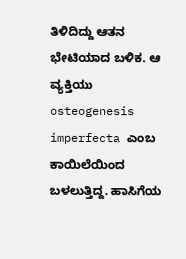ತಿಳಿದಿದ್ದು ಆತನ ಭೇಟಿಯಾದ ಬಳಿಕ. ಆ ವ್ಯಕ್ತಿಯು osteogenesis imperfecta ಎಂಬ ಕಾಯಿಲೆಯಿಂದ ಬಳಲುತ್ತಿದ್ದ. ಹಾಸಿಗೆಯ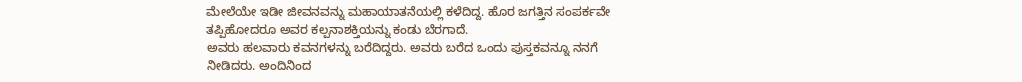ಮೇಲೆಯೇ ಇಡೀ ಜೀವನವನ್ನು ಮಹಾಯಾತನೆಯಲ್ಲಿ ಕಳೆದಿದ್ದ. ಹೊರ ಜಗತ್ತಿನ ಸಂಪರ್ಕವೇ ತಪ್ಪಿಹೋದರೂ ಅವರ ಕಲ್ಪನಾಶಕ್ತಿಯನ್ನು ಕಂಡು ಬೆರಗಾದೆ.
ಅವರು ಹಲವಾರು ಕವನಗಳನ್ನು ಬರೆದಿದ್ದರು. ಅವರು ಬರೆದ ಒಂದು ಪುಸ್ತಕವನ್ನೂ ನನಗೆ ನೀಡಿದರು. ಅಂದಿನಿಂದ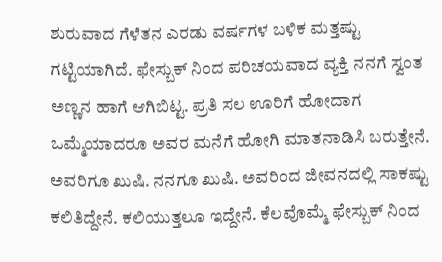ಶುರುವಾದ ಗೆಳೆತನ ಎರಡು ವರ್ಷಗಳ ಬಳಿಕ ಮತ್ತಷ್ಟು ಗಟ್ಟಿಯಾಗಿದೆ. ಫೇಸ್ಬುಕ್ ನಿಂದ ಪರಿಚಯವಾದ ವ್ಯಕ್ತಿ ನನಗೆ ಸ್ವಂತ ಅಣ್ಣನ ಹಾಗೆ ಆಗಿಬಿಟ್ಟ. ಪ್ರತಿ ಸಲ ಊರಿಗೆ ಹೋದಾಗ ಒಮ್ಮೆಯಾದರೂ ಅವರ ಮನೆಗೆ ಹೋಗಿ ಮಾತನಾಡಿಸಿ ಬರುತ್ತೇನೆ. ಅವರಿಗೂ ಖುಷಿ. ನನಗೂ ಖುಷಿ. ಅವರಿಂದ ಜೀವನದಲ್ಲಿ ಸಾಕಷ್ಟು ಕಲಿತಿದ್ದೇನೆ. ಕಲಿಯುತ್ತಲೂ ಇದ್ದೇನೆ. ಕೆಲವೊಮ್ಮೆ ಫೇಸ್ಬುಕ್ ನಿಂದ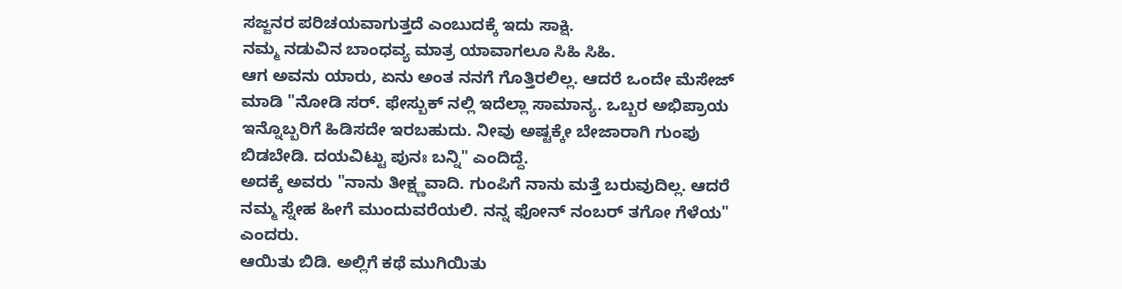ಸಜ್ಜನರ ಪರಿಚಯವಾಗುತ್ತದೆ ಎಂಬುದಕ್ಕೆ ಇದು ಸಾಕ್ಷಿ.
ನಮ್ಮ ನಡುವಿನ ಬಾಂಧವ್ಯ ಮಾತ್ರ ಯಾವಾಗಲೂ ಸಿಹಿ ಸಿಹಿ.
ಆಗ ಅವನು ಯಾರು, ಏನು ಅಂತ ನನಗೆ ಗೊತ್ತಿರಲಿಲ್ಲ. ಆದರೆ ಒಂದೇ ಮೆಸೇಜ್ ಮಾಡಿ "ನೋಡಿ ಸರ್. ಫೇಸ್ಬುಕ್ ನಲ್ಲಿ ಇದೆಲ್ಲಾ ಸಾಮಾನ್ಯ. ಒಬ್ಬರ ಅಭಿಪ್ರಾಯ ಇನ್ನೊಬ್ಬರಿಗೆ ಹಿಡಿಸದೇ ಇರಬಹುದು. ನೀವು ಅಷ್ಟಕ್ಕೇ ಬೇಜಾರಾಗಿ ಗುಂಪು ಬಿಡಬೇಡಿ. ದಯವಿಟ್ಟು ಪುನಃ ಬನ್ನಿ" ಎಂದಿದ್ದೆ.
ಅದಕ್ಕೆ ಅವರು "ನಾನು ತೀಕ್ಷ್ಣವಾದಿ. ಗುಂಪಿಗೆ ನಾನು ಮತ್ತೆ ಬರುವುದಿಲ್ಲ. ಆದರೆ ನಮ್ಮ ಸ್ನೇಹ ಹೀಗೆ ಮುಂದುವರೆಯಲಿ. ನನ್ನ ಫೋನ್ ನಂಬರ್ ತಗೋ ಗೆಳೆಯ" ಎಂದರು.
ಆಯಿತು ಬಿಡಿ. ಅಲ್ಲಿಗೆ ಕಥೆ ಮುಗಿಯಿತು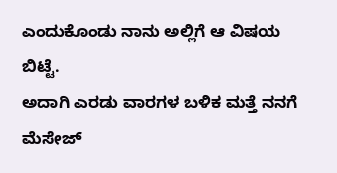ಎಂದುಕೊಂಡು ನಾನು ಅಲ್ಲಿಗೆ ಆ ವಿಷಯ ಬಿಟ್ಟೆ.
ಅದಾಗಿ ಎರಡು ವಾರಗಳ ಬಳಿಕ ಮತ್ತೆ ನನಗೆ ಮೆಸೇಜ್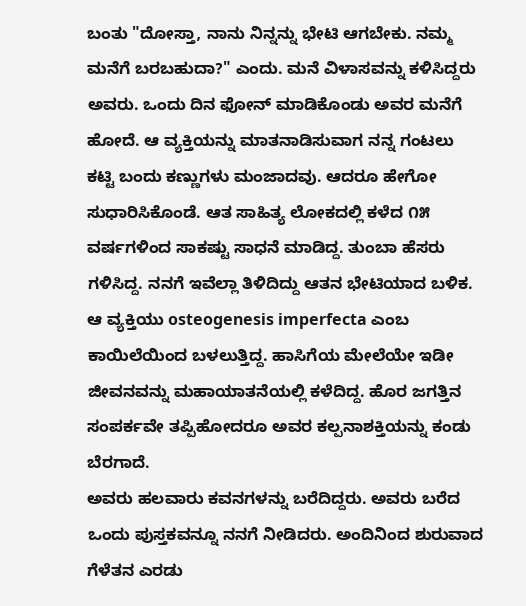ಬಂತು "ದೋಸ್ತಾ, ನಾನು ನಿನ್ನನ್ನು ಭೇಟಿ ಆಗಬೇಕು. ನಮ್ಮ ಮನೆಗೆ ಬರಬಹುದಾ?" ಎಂದು. ಮನೆ ವಿಳಾಸವನ್ನು ಕಳಿಸಿದ್ದರು ಅವರು. ಒಂದು ದಿನ ಫೋನ್ ಮಾಡಿಕೊಂಡು ಅವರ ಮನೆಗೆ ಹೋದೆ. ಆ ವ್ಯಕ್ತಿಯನ್ನು ಮಾತನಾಡಿಸುವಾಗ ನನ್ನ ಗಂಟಲು ಕಟ್ಟಿ ಬಂದು ಕಣ್ಣುಗಳು ಮಂಜಾದವು. ಆದರೂ ಹೇಗೋ ಸುಧಾರಿಸಿಕೊಂಡೆ. ಆತ ಸಾಹಿತ್ಯ ಲೋಕದಲ್ಲಿ ಕಳೆದ ೧೫ ವರ್ಷಗಳಿಂದ ಸಾಕಷ್ಟು ಸಾಧನೆ ಮಾಡಿದ್ದ. ತುಂಬಾ ಹೆಸರು ಗಳಿಸಿದ್ದ. ನನಗೆ ಇವೆಲ್ಲಾ ತಿಳಿದಿದ್ದು ಆತನ ಭೇಟಿಯಾದ ಬಳಿಕ. ಆ ವ್ಯಕ್ತಿಯು osteogenesis imperfecta ಎಂಬ ಕಾಯಿಲೆಯಿಂದ ಬಳಲುತ್ತಿದ್ದ. ಹಾಸಿಗೆಯ ಮೇಲೆಯೇ ಇಡೀ ಜೀವನವನ್ನು ಮಹಾಯಾತನೆಯಲ್ಲಿ ಕಳೆದಿದ್ದ. ಹೊರ ಜಗತ್ತಿನ ಸಂಪರ್ಕವೇ ತಪ್ಪಿಹೋದರೂ ಅವರ ಕಲ್ಪನಾಶಕ್ತಿಯನ್ನು ಕಂಡು ಬೆರಗಾದೆ.
ಅವರು ಹಲವಾರು ಕವನಗಳನ್ನು ಬರೆದಿದ್ದರು. ಅವರು ಬರೆದ ಒಂದು ಪುಸ್ತಕವನ್ನೂ ನನಗೆ ನೀಡಿದರು. ಅಂದಿನಿಂದ ಶುರುವಾದ ಗೆಳೆತನ ಎರಡು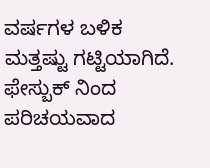ವರ್ಷಗಳ ಬಳಿಕ ಮತ್ತಷ್ಟು ಗಟ್ಟಿಯಾಗಿದೆ. ಫೇಸ್ಬುಕ್ ನಿಂದ ಪರಿಚಯವಾದ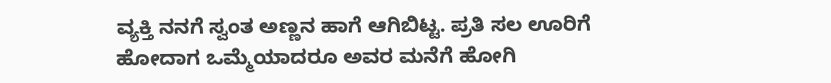ವ್ಯಕ್ತಿ ನನಗೆ ಸ್ವಂತ ಅಣ್ಣನ ಹಾಗೆ ಆಗಿಬಿಟ್ಟ. ಪ್ರತಿ ಸಲ ಊರಿಗೆ ಹೋದಾಗ ಒಮ್ಮೆಯಾದರೂ ಅವರ ಮನೆಗೆ ಹೋಗಿ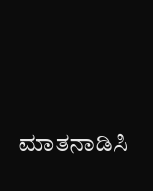ಮಾತನಾಡಿಸಿ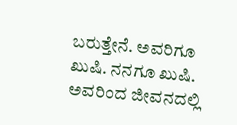ಬರುತ್ತೇನೆ. ಅವರಿಗೂ ಖುಷಿ. ನನಗೂ ಖುಷಿ. ಅವರಿಂದ ಜೀವನದಲ್ಲಿ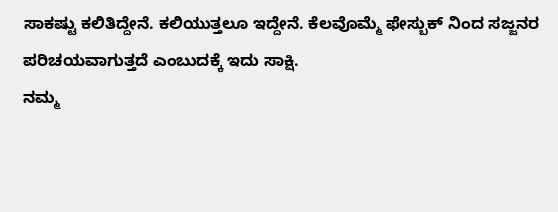ಸಾಕಷ್ಟು ಕಲಿತಿದ್ದೇನೆ. ಕಲಿಯುತ್ತಲೂ ಇದ್ದೇನೆ. ಕೆಲವೊಮ್ಮೆ ಫೇಸ್ಬುಕ್ ನಿಂದ ಸಜ್ಜನರ ಪರಿಚಯವಾಗುತ್ತದೆ ಎಂಬುದಕ್ಕೆ ಇದು ಸಾಕ್ಷಿ.
ನಮ್ಮ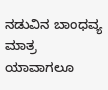ನಡುವಿನ ಬಾಂಧವ್ಯ ಮಾತ್ರ ಯಾವಾಗಲೂ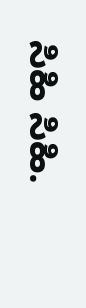ಸಿಹಿ ಸಿಹಿ.